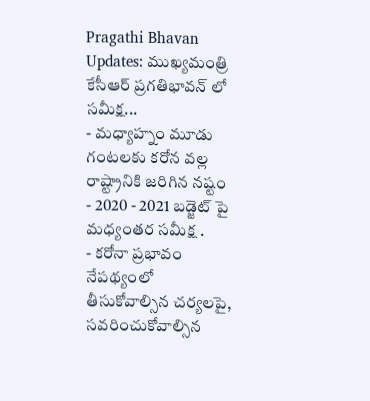Pragathi Bhavan Updates: ముఖ్యమంత్రి కేసీఆర్ ప్రగతిభావన్ లో సమీక్ష...
- మధ్యాహ్నం మూడు గంటలకు కరోన వల్ల రాష్ట్రానికి జరిగిన నష్టం
- 2020 - 2021 బడ్జెట్ పై మధ్యంతర సమీక్ష .
- కరోనా ప్రభావం నేపథ్యంలో తీసుకోవాల్సిన చర్యలపై, సవరించుకోవాల్సిన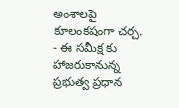అంశాలపై కూలంకషంగా చర్చ.
- ఈ సమీక్ష కు హాజరుకానున్న ప్రభుత్వ ప్రధాన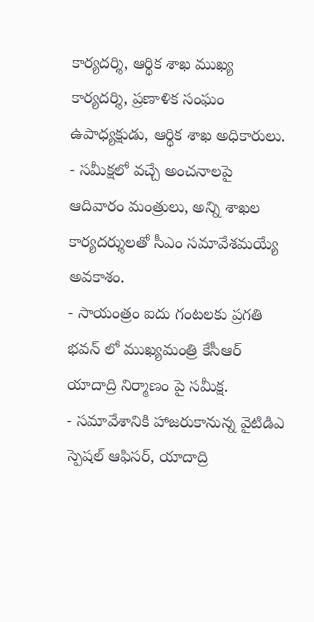కార్యదర్శి, ఆర్థిక శాఖ ముఖ్య కార్యదర్శి, ప్రణాళిక సంఘం ఉపాధ్యక్షుడు, ఆర్థిక శాఖ అధికారులు.
- సమీక్షలో వచ్చే అంచనాలపై ఆదివారం మంత్రులు, అన్ని శాఖల కార్యదర్శులతో సీఎం సమావేశమయ్యే అవకాశం.
- సాయంత్రం ఐదు గంటలకు ప్రగతి భవన్ లో ముఖ్యమంత్రి కేసీఆర్ యాదాద్రి నిర్మాణం పై సమీక్ష.
- సమావేశానికి హాజరుకానున్న వైటిడిఎ స్పెషల్ ఆఫిసర్, యాదాద్రి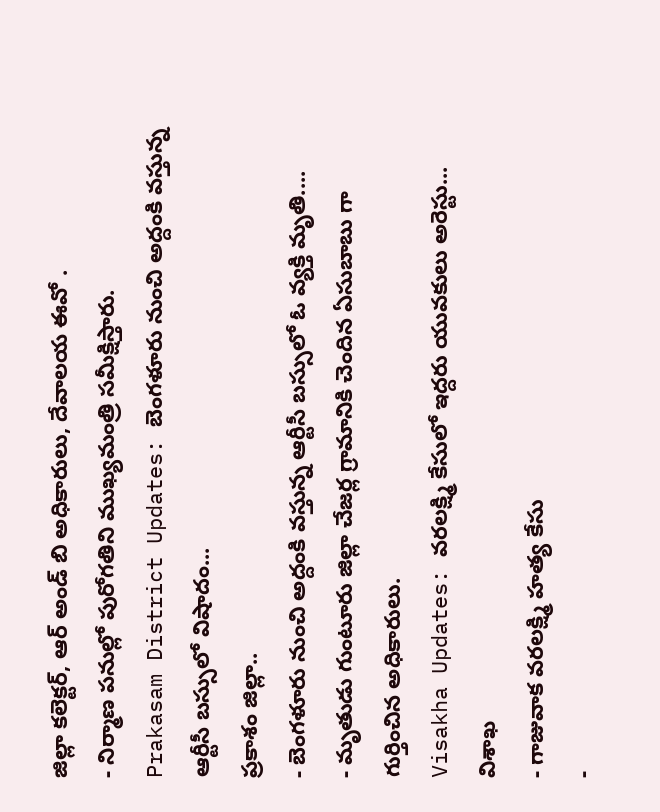జిల్లా కలెక్టర్, ఆర్ అండ్ బి అధికారులు, దేవాలయ ఈవో .
- నిర్మాణ పనుల్లో పురోగతిని ముఖ్యమంత్రి సమీక్షిస్తారు.
Prakasam District Updates: బెంగళూరు నుంచి అద్దంకి వస్తున్న ఆర్టీసీ బస్సులో విషాదం...
ప్రకాశం జిల్లా..
- బెంగళూరు నుంచి అద్దంకి వస్తున్న ఆర్టీసీ బస్సులో ఓ వ్యక్తి మృతి....
- మృతుడు గుంటూరు జిల్లా చేజర్ల గ్రామానికి చెందిన ఏసుబాబు గా గుర్తించిన అధికారులు.
Visakha Updates: వరలక్ష్మి కేసులో ఇద్దరు యువకులు అరెస్టు...
విశాఖ
- గాజువాక వరలక్ష్మి హత్య కేసు
-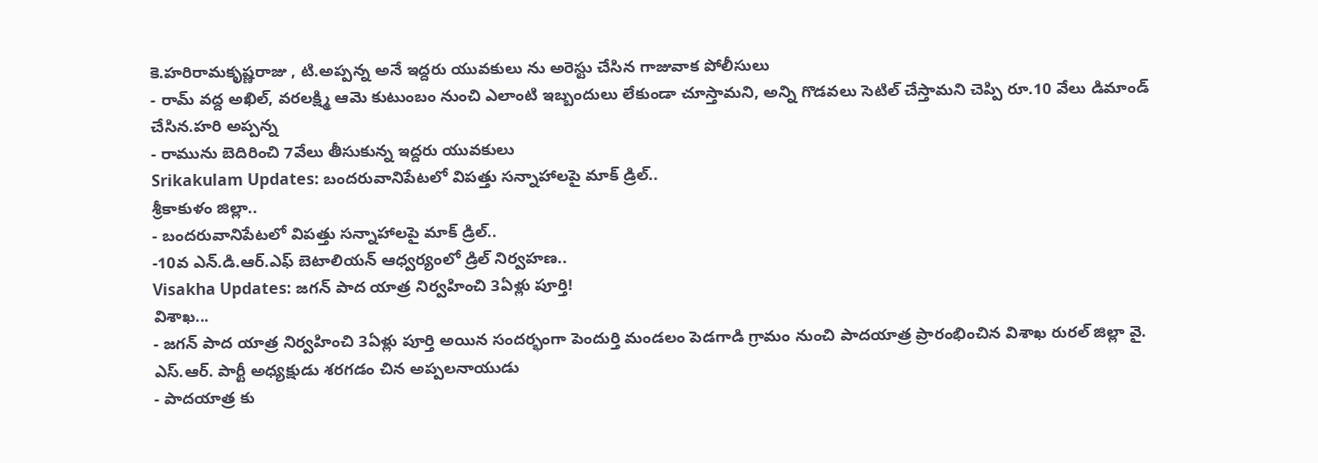కె.హరిరామకృష్ణరాజు , టి.అప్పన్న అనే ఇద్దరు యువకులు ను అరెస్టు చేసిన గాజువాక పోలీసులు
- రామ్ వద్ద అఖిల్, వరలక్ష్మి ఆమె కుటుంబం నుంచి ఎలాంటి ఇబ్బందులు లేకుండా చూస్తామని, అన్ని గొడవలు సెటిల్ చేస్తామని చెప్పి రూ.10 వేలు డిమాండ్ చేసిన.హరి అప్పన్న
- రామును బెదిరించి 7వేలు తీసుకున్న ఇద్దరు యువకులు
Srikakulam Updates: బందరువానిపేటలో విపత్తు సన్నాహాలపై మాక్ డ్రిల్..
శ్రీకాకుళం జిల్లా..
- బందరువానిపేటలో విపత్తు సన్నాహాలపై మాక్ డ్రిల్..
-10వ ఎన్.డి.ఆర్.ఎఫ్ బెటాలియన్ ఆధ్వర్యంలో డ్రిల్ నిర్వహణ..
Visakha Updates: జగన్ పాద యాత్ర నిర్వహించి 3ఏళ్లు పూర్తి!
విశాఖ...
- జగన్ పాద యాత్ర నిర్వహించి 3ఏళ్లు పూర్తి అయిన సందర్భంగా పెందుర్తి మండలం పెడగాడి గ్రామం నుంచి పాదయాత్ర ప్రారంభించిన విశాఖ రురల్ జిల్లా వై. ఎస్.ఆర్. పార్టీ అధ్యక్షుడు శరగడం చిన అప్పలనాయుడు
- పాదయాత్ర కు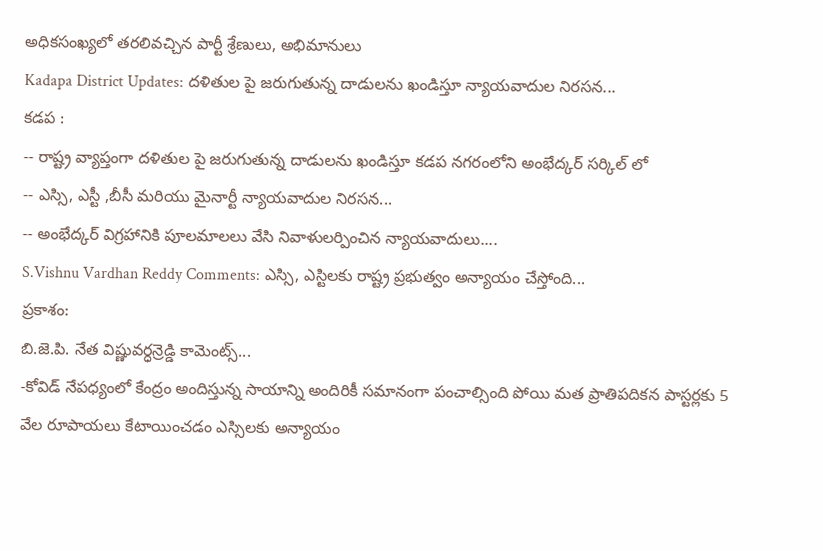అధికసంఖ్యలో తరలివచ్చిన పార్టీ శ్రేణులు, అభిమానులు
Kadapa District Updates: దళితుల పై జరుగుతున్న దాడులను ఖండిస్తూ న్యాయవాదుల నిరసన...
కడప :
-- రాష్ట్ర వ్యాప్తంగా దళితుల పై జరుగుతున్న దాడులను ఖండిస్తూ కడప నగరంలోని అంభేద్కర్ సర్కిల్ లో
-- ఎస్సి, ఎస్టీ ,బీసీ మరియు మైనార్టీ న్యాయవాదుల నిరసన...
-- అంభేద్కర్ విగ్రహానికి పూలమాలలు వేసి నివాళులర్పించిన న్యాయవాదులు....
S.Vishnu Vardhan Reddy Comments: ఎస్సి, ఎస్టిలకు రాష్ట్ర ప్రభుత్వం అన్యాయం చేస్తోంది...
ప్రకాశం:
బి.జె.పి. నేత విష్ణువర్ధన్రెడ్డి కామెంట్స్...
-కోవిడ్ నేపధ్యంలో కేంద్రం అందిస్తున్న సాయాన్ని అందిరికీ సమానంగా పంచాల్సింది పోయి మత ప్రాతిపదికన పాస్టర్లకు 5 వేల రూపాయలు కేటాయించడం ఎస్సిలకు అన్యాయం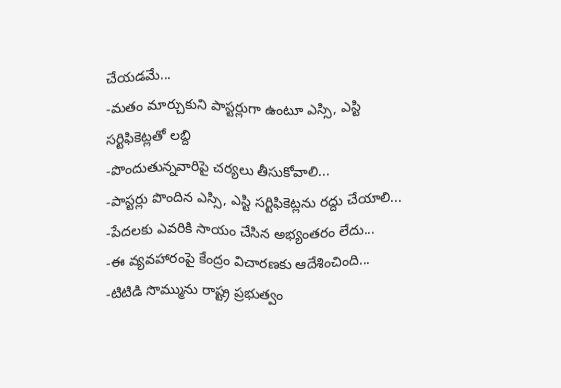చేయడమే...
-మతం మార్చుకుని పాస్టర్లుగా ఉంటూ ఎస్సి, ఎస్టి సర్టిఫికెట్లతో లబ్ది
-పొందుతున్నవారిపై చర్యలు తీసుకోవాలి...
-పాస్టర్లు పొందిన ఎస్సి, ఎస్టి సర్టిఫికెట్లను రద్దు చేయాలి...
-పేదలకు ఎవరికి సాయం చేసిన అభ్యంతరం లేదు...
-ఈ వ్యవహారంపై కేంద్రం విచారణకు ఆదేశించింది...
-టిటిడి సొమ్మును రాష్ట్ర ప్రభుత్వం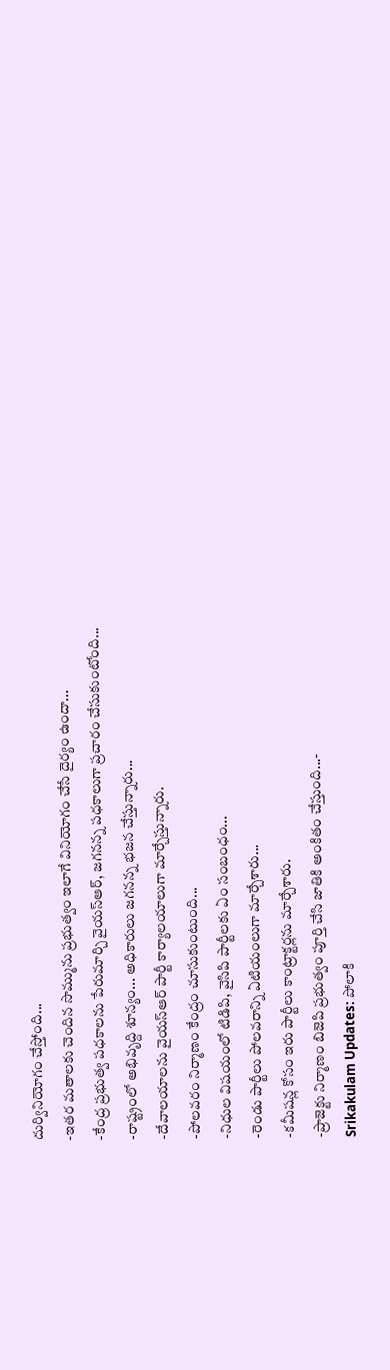దుర్వినియోగం చేస్తోంది...
-ఇతర మతాలకు చెందిన సొమ్మును ప్రభుత్వం ఇలాగే వినియోగం చేసే దైర్యం ఉందా...
-కేంద్ర ప్రభుత్వ పధకాలను పేరుమార్చి వైయస్ఆర్, జగనన్న పధకాలుగా ప్రచారం చేసుకుంటోంది...
-రాష్ట్రంలో అభివృద్ది శూన్యం... అధికారులు జగనన్న భజన చేస్తున్నారు...
-దేవాలయాలను వైయస్ఆర్ పార్టీ కార్యాలయాలుగా మార్చేస్తున్నారు.
-పోలవరం నిర్మాణం కేంద్రం చూసుకుంటుంది...
-నిధుల విషయంలో టిడిపి, వైసిపి పార్టీలకు ఏం సంబంధం...
-రెండు పార్టీలు పోలవరాన్ని ఏటియంలుగా మార్చేశారు...
-కమీషన్ల కోసం ఇరు పార్టీలు కాంట్రాక్టర్లను మార్చేశారు.
-ప్రాజెక్టు నిర్మాణం బిజెపి ప్రభుత్వం పూర్తి చేసి జాతికి అంకితం చేస్తుంది...-
Srikakulam Updates: పోలాకి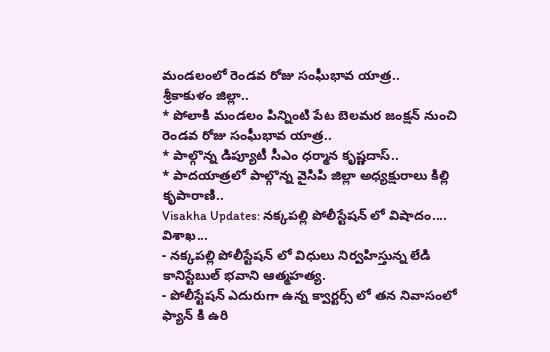మండలంలో రెండవ రోజు సంఘీభావ యాత్ర..
శ్రీకాకుళం జిల్లా..
* పోలాకి మండలం పిన్నింటి పేట బెలమర జంక్షన్ నుంచి రెండవ రోజు సంఘీభావ యాత్ర..
* పాల్గొన్న డిప్యూటీ సీఎం ధర్మాన కృష్ణదాస్..
* పాదయాత్రలో పాల్గొన్న వైసిపి జిల్లా అధ్యక్షురాలు కిల్లి కృపారాణి..
Visakha Updates: నక్కపల్లి పోలీస్టేషన్ లో విషాదం....
విశాఖ...
- నక్కపల్లి పోలీస్టేషన్ లో విధులు నిర్వహిస్తున్న లేడి కానిస్టేబుల్ భవాని ఆత్మహత్య.
- పోలీస్టేషన్ ఎదురుగా ఉన్న క్వార్టర్స్ లో తన నివాసంలో ఫ్యాన్ కి ఉరి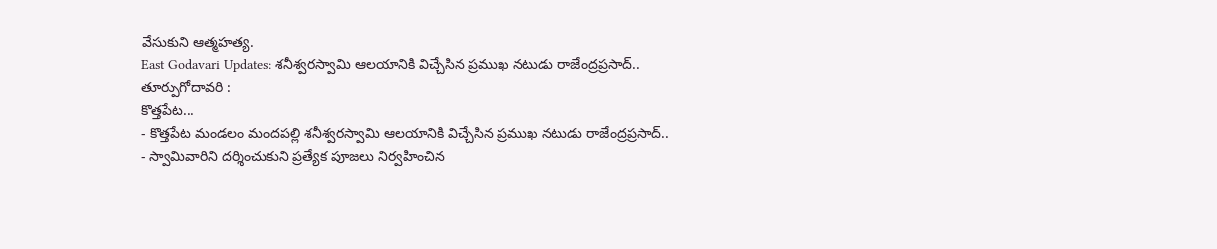వేసుకుని ఆత్మహత్య.
East Godavari Updates: శనీశ్వరస్వామి ఆలయానికి విచ్చేసిన ప్రముఖ నటుడు రాజేంద్రప్రసాద్..
తూర్పుగోదావరి :
కొత్తపేట...
- కొత్తపేట మండలం మందపల్లి శనీశ్వరస్వామి ఆలయానికి విచ్చేసిన ప్రముఖ నటుడు రాజేంద్రప్రసాద్..
- స్వామివారిని దర్శించుకుని ప్రత్యేక పూజలు నిర్వహించిన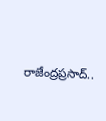రాజేంద్రప్రసాద్..